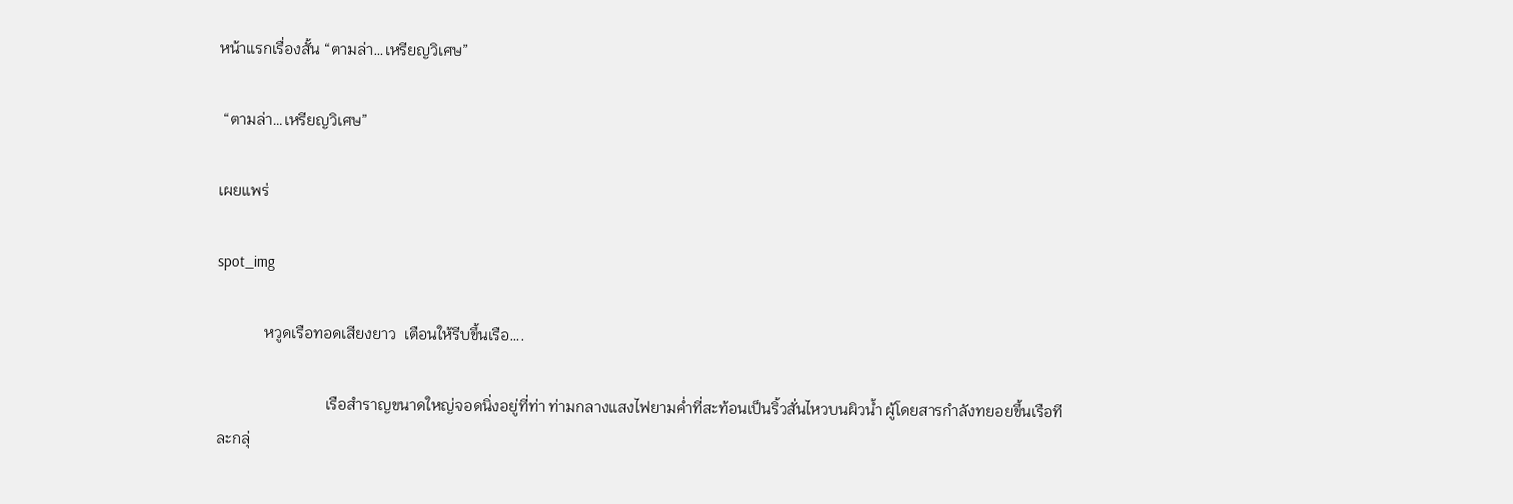หน้าแรกเรื่องสั้น “ตามล่า…เหรียญวิเศษ”

 “ตามล่า…เหรียญวิเศษ”

เผยแพร่

spot_img

            หวูดเรือทอดเสียงยาว  เตือนให้รีบขึ้นเรือ….

                            เรือสำราญขนาดใหญ่จอดนิ่งอยู่ที่ท่า ท่ามกลางแสงไฟยามค่ำที่สะท้อนเป็นริ้วสั่นไหวบนผิวน้ำ ผู้โดยสารกำลังทยอยขึ้นเรือทีละกลุ่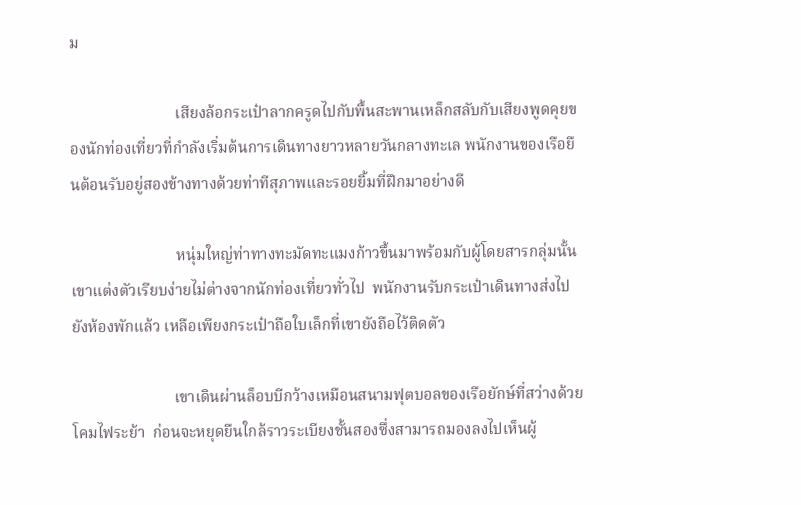ม

                           เสียงล้อกระเป๋าลากครูดไปกับพื้นสะพานเหล็กสลับกับเสียงพูดคุยของนักท่องเที่ยวที่กำลังเริ่มต้นการเดินทางยาวหลายวันกลางทะเล พนักงานของเรือยืนต้อนรับอยู่สองข้างทางด้วยท่าทีสุภาพและรอยยิ้มที่ฝึกมาอย่างดี

                           หนุ่มใหญ่ท่าทางทะมัดทะแมงก้าวขึ้นมาพร้อมกับผู้โดยสารกลุ่มนั้น เขาแต่งตัวเรียบง่ายไม่ต่างจากนักท่องเที่ยวทั่วไป  พนักงานรับกระเป๋าเดินทางส่งไปยังห้องพักแล้ว เหลือเพียงกระเป๋าถือใบเล็กที่เขายังถือไว้ติดตัว

                          เขาเดินผ่านล็อบบีกว้างเหมือนสนามฟุตบอลของเรือยักษ์ที่สว่างด้วยโคมไฟระย้า  ก่อนจะหยุดยืนใกล้ราวระเบียงชั้นสองซึ่งสามารถมองลงไปเห็นผู้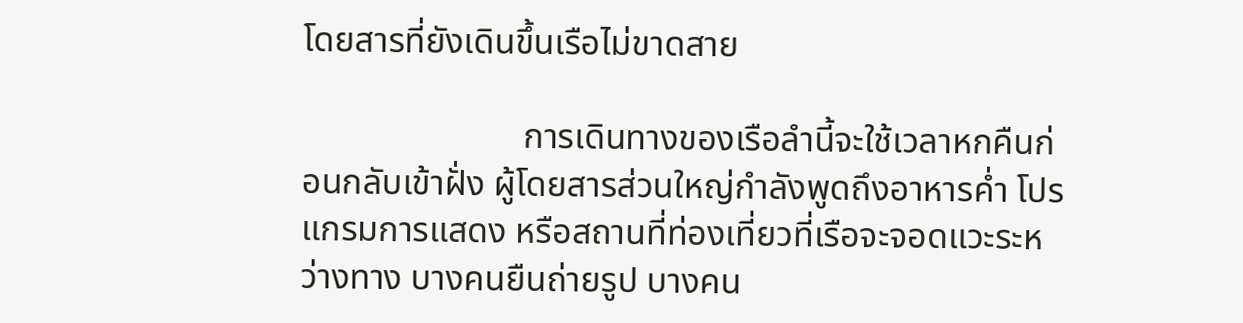โดยสารที่ยังเดินขึ้นเรือไม่ขาดสาย

                         การเดินทางของเรือลำนี้จะใช้เวลาหกคืนก่อนกลับเข้าฝั่ง ผู้โดยสารส่วนใหญ่กำลังพูดถึงอาหารค่ำ โปรแกรมการแสดง หรือสถานที่ท่องเที่ยวที่เรือจะจอดแวะระหว่างทาง บางคนยืนถ่ายรูป บางคน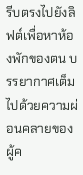รีบตรงไปยังลิฟต์เพื่อหาห้องพักของตน บรรยากาศเต็มไปด้วยความผ่อนคลายของผู้ค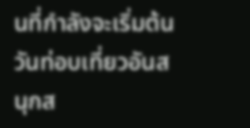นที่กำลังจะเริ่มต้นวันท่อบเที่ยวอันสนุกส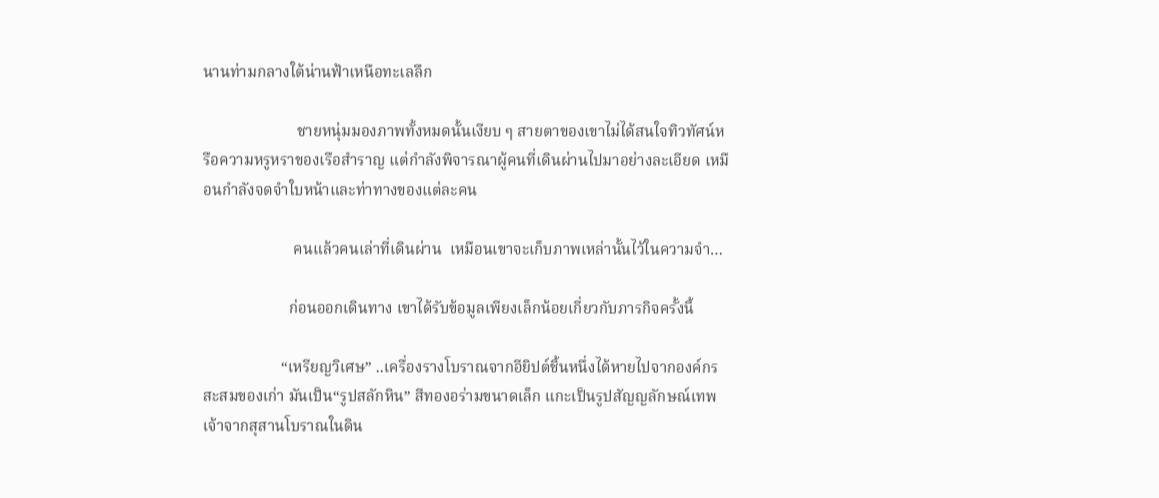นานท่ามกลางใต้น่านฟ้าเหนือทะเลลึก

                        ชายหนุ่มมองภาพทั้งหมดนั้นเงียบ ๆ สายตาของเขาไม่ได้สนใจทิวทัศน์หรือความหรูหราของเรือสำราญ แต่กำลังพิจารณาผู้คนที่เดินผ่านไปมาอย่างละเอียด เหมือนกำลังจดจำใบหน้าและท่าทางของแต่ละคน

                       คนแล้วคนเล่าที่เดินผ่าน  เหมือนเขาจะเก็บภาพเหล่านั้นไว้ในความจำ…

                      ก่อนออกเดินทาง เขาได้รับข้อมูลเพียงเล็กน้อยเกี่ยวกับภารกิจครั้งนี้

                    “เหรียญวิเศษ” ..เครื่องรางโบราณจากอียิปต์ชิ้นหนึ่งได้หายไปจากองค์กรสะสมของเก่า มันเป็น“รูปสลักหิน” สีทองอร่ามขนาดเล็ก แกะเป็นรูปสัญญลักษณ์เทพเจ้าจากสุสานโบราณในดิน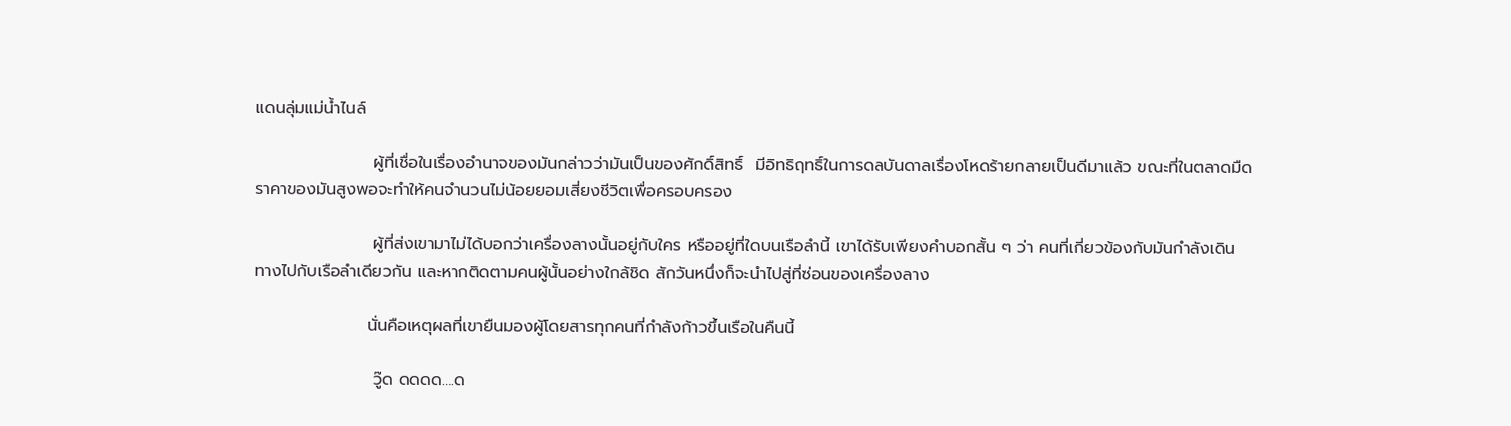แดนลุ่มแม่น้ำไนล์

                    ผู้ที่เชื่อในเรื่องอำนาจของมันกล่าวว่ามันเป็นของศักดิ์สิทธิ์  มีอิทธิฤทธิ์ในการดลบันดาลเรื่องโหดร้ายกลายเป็นดีมาแล้ว ขณะที่ในตลาดมืดราคาของมันสูงพอจะทำให้คนจำนวนไม่น้อยยอมเสี่ยงชีวิตเพื่อครอบครอง

                    ผู้ที่ส่งเขามาไม่ได้บอกว่าเครื่องลางนั้นอยู่กับใคร หรืออยู่ที่ใดบนเรือลำนี้ เขาได้รับเพียงคำบอกสั้น ๆ ว่า คนที่เกี่ยวข้องกับมันกำลังเดินทางไปกับเรือลำเดียวกัน และหากติดตามคนผู้นั้นอย่างใกล้ชิด สักวันหนึ่งก็จะนำไปสู่ที่ซ่อนของเครื่องลาง

                   นั่นคือเหตุผลที่เขายืนมองผู้โดยสารทุกคนที่กำลังก้าวขึ้นเรือในคืนนี้

                    วู๊ด ดดดด….ด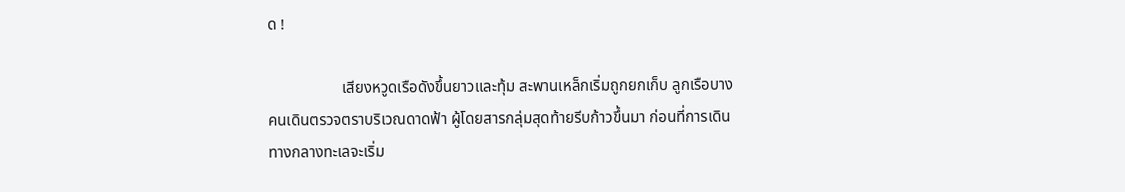ด !

                   เสียงหวูดเรือดังขึ้นยาวและทุ้ม สะพานเหล็กเริ่มถูกยกเก็บ ลูกเรือบางคนเดินตรวจตราบริเวณดาดฟ้า ผู้โดยสารกลุ่มสุดท้ายรีบก้าวขึ้นมา ก่อนที่การเดินทางกลางทะเลจะเริ่ม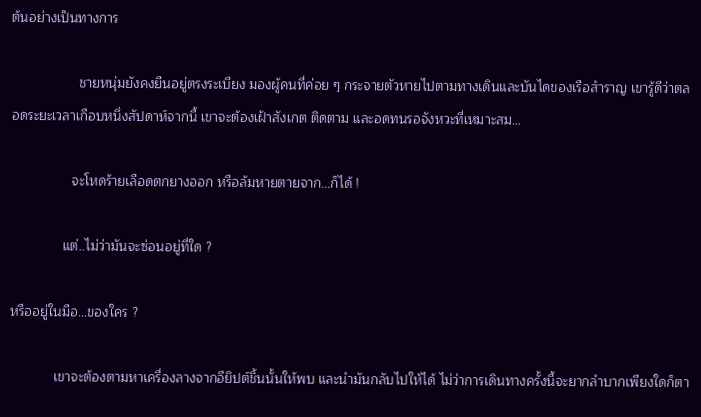ต้นอย่างเป็นทางการ

                  ชายหนุ่มยังคงยืนอยู่ตรงระเบียง มองผู้คนที่ค่อย ๆ กระจายตัวหายไปตามทางเดินและบันไดของเรือสำราญ เขารู้ดีว่าตลอดระยะเวลาเกือบหนึ่งสัปดาห์จากนี้ เขาจะต้องเฝ้าสังเกต ติดตาม และอดทนรอจังหวะที่เหมาะสม…

                จะโหดร้ายเลือดตกยางออก หรือล้มหายตายจาก…ก็ได้ !

              แต่..ไม่ว่ามันจะซ่อนอยู่ที่ใด ?

หรืออยู่ในมือ…ของใคร ?

            เขาจะต้องตามหาเครื่องลางจากอียิปต์ชิ้นนั้นให้พบ และนำมันกลับไปให้ได้ ไม่ว่าการเดินทางครั้งนี้จะยากลำบากเพียงใดก็ตา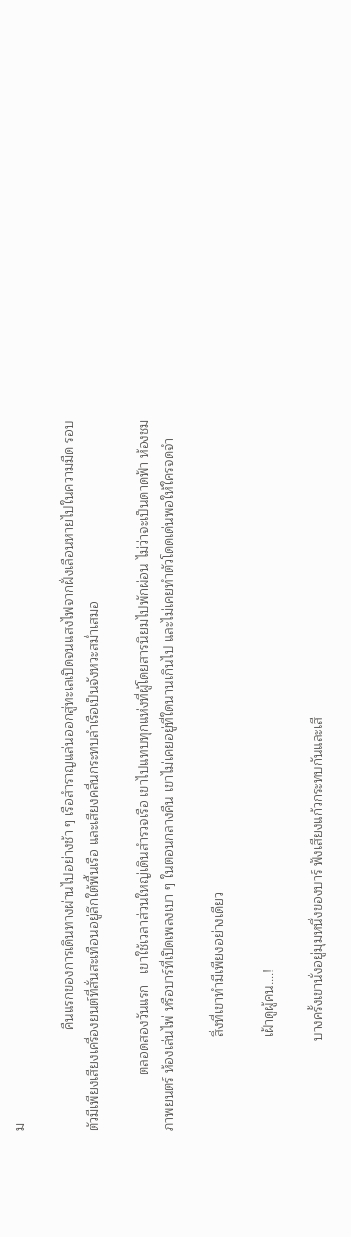ม

                           คืนแรกของการเดินทางผ่านไปอย่างช้า ๆ เรือสำราญแล่นออกสู่ทะเลเปิดจนแสงไฟจากฝั่งเลือนหายไปในความมืด รอบตัวมีเพียงเสียงเครื่องยนต์ที่สั่นสะเทือนอยู่ลึกใต้พื้นเรือ และเสียงคลื่นกระทบลำเรือเป็นจังหวะสม่ำเสมอ

               ตลอดสองวันแรก   เขาใช้เวลาส่วนใหญ่เดินสำรวจเรือ เขาไปแทบทุกแห่งที่ผู้โดยสารนิยมไปพักผ่อน ไม่ว่าจะเป็นดาดฟ้า ห้องชมภาพยนตร์ ห้องเล่นไพ่ หรือบาร์ที่เปิดเพลงเบา ๆ ในตอนกลางคืน เขาไม่เคยอยู่ที่ใดนานเกินไป และไม่เคยทำตัวโดดเด่นพอให้ใครจดจำ

                         สิ่งที่เขาทำมีเพียงอย่างเดียว

                         เฝ้าดูผู้คน….!

                        บางครั้งเขานั่งอยู่มุมหนึ่งของบาร์ ฟังเสียงแก้วกระทบกันและเสี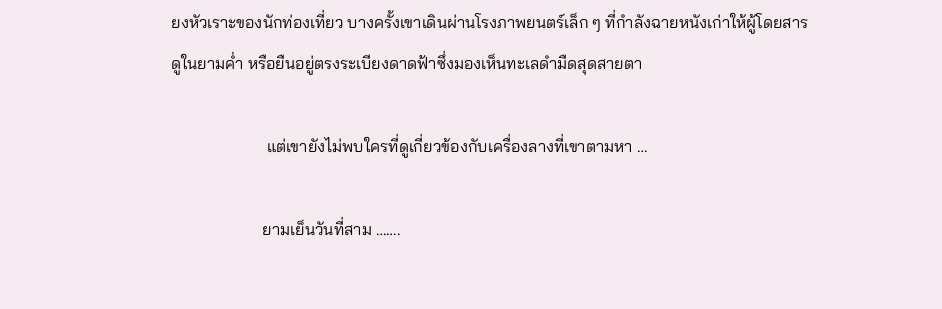ยงหัวเราะของนักท่องเที่ยว บางครั้งเขาเดินผ่านโรงภาพยนตร์เล็ก ๆ ที่กำลังฉายหนังเก่าให้ผู้โดยสารดูในยามค่ำ หรือยืนอยู่ตรงระเบียงดาดฟ้าซึ่งมองเห็นทะเลดำมืดสุดสายตา

                       แต่เขายังไม่พบใครที่ดูเกี่ยวข้องกับเครื่องลางที่เขาตามหา …

                      ยามเย็นวันที่สาม …….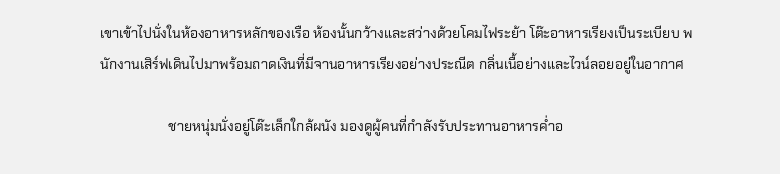เขาเข้าไปนั่งในห้องอาหารหลักของเรือ ห้องนั้นกว้างและสว่างด้วยโคมไฟระย้า โต๊ะอาหารเรียงเป็นระเบียบ พนักงานเสิร์ฟเดินไปมาพร้อมถาดเงินที่มีจานอาหารเรียงอย่างประณีต กลิ่นเนื้อย่างและไวน์ลอยอยู่ในอากาศ

                    ชายหนุ่มนั่งอยู่โต๊ะเล็กใกล้ผนัง มองดูผู้คนที่กำลังรับประทานอาหารค่ำอ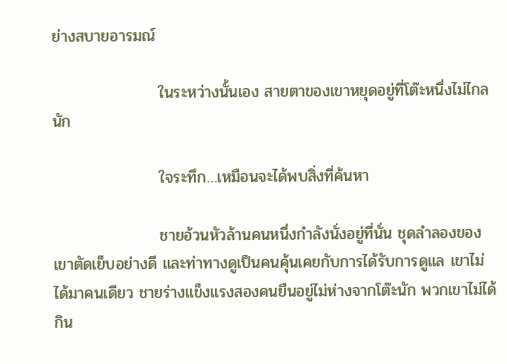ย่างสบายอารมณ์

                   ในระหว่างนั้นเอง สายตาของเขาหยุดอยู่ที่โต๊ะหนึ่งไม่ไกลนัก

                   ใจระทึก…เหมือนจะได้พบสิ่งที่ค้นหา

                   ชายอ้วนหัวล้านคนหนึ่งกำลังนั่งอยู่ที่นั่น ชุดลำลองของเขาตัดเย็บอย่างดี และท่าทางดูเป็นคนคุ้นเคยกับการได้รับการดูแล เขาไม่ได้มาคนเดียว ชายร่างแข็งแรงสองคนยืนอยู่ไม่ห่างจากโต๊ะนัก พวกเขาไม่ได้กิน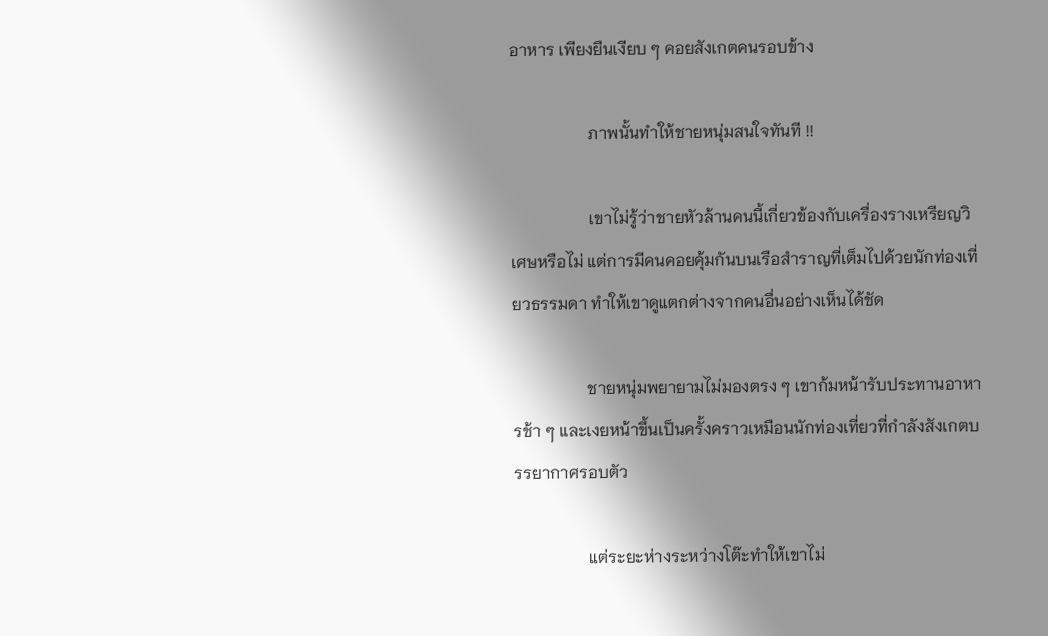อาหาร เพียงยืนเงียบ ๆ คอยสังเกตคนรอบข้าง

                   ภาพนั้นทำให้ชายหนุ่มสนใจทันที !!

                   เขาไม่รู้ว่าชายหัวล้านคนนี้เกี่ยวข้องกับเครื่องรางเหรียญวิเศษหรือไม่ แต่การมีคนคอยคุ้มกันบนเรือสำราญที่เต็มไปด้วยนักท่องเที่ยวธรรมดา ทำให้เขาดูแตกต่างจากคนอื่นอย่างเห็นได้ชัด

                  ชายหนุ่มพยายามไม่มองตรง ๆ เขาก้มหน้ารับประทานอาหารช้า ๆ และเงยหน้าขึ้นเป็นครั้งคราวเหมือนนักท่องเที่ยวที่กำลังสังเกตบรรยากาศรอบตัว

                  แต่ระยะห่างระหว่างโต๊ะทำให้เขาไม่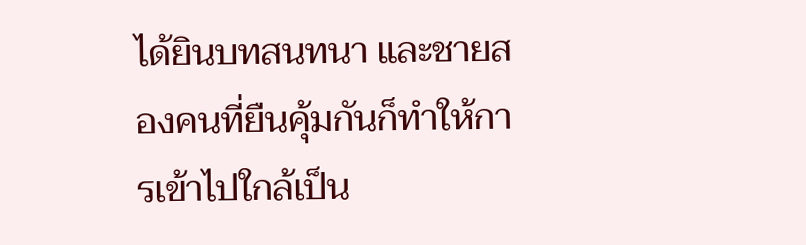ได้ยินบทสนทนา และชายสองคนที่ยืนคุ้มกันก็ทำให้การเข้าไปใกล้เป็น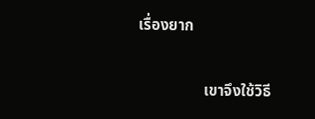เรื่องยาก

                 เขาจึงใช้วิธี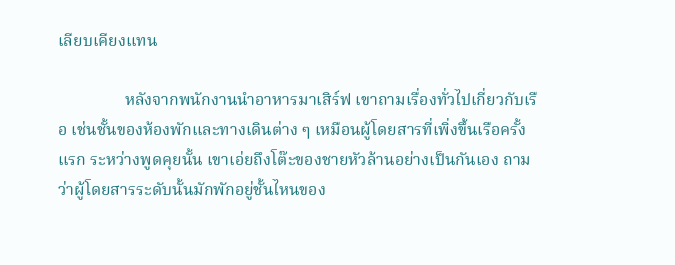เลียบเคียงแทน

                หลังจากพนักงานนำอาหารมาเสิร์ฟ เขาถามเรื่องทั่วไปเกี่ยวกับเรือ เช่นชั้นของห้องพักและทางเดินต่าง ๆ เหมือนผู้โดยสารที่เพิ่งขึ้นเรือครั้งแรก ระหว่างพูดคุยนั้น เขาเอ่ยถึงโต๊ะของชายหัวล้านอย่างเป็นกันเอง ถามว่าผู้โดยสารระดับนั้นมักพักอยู่ชั้นไหนของ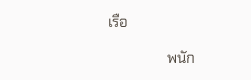เรือ

                พนัก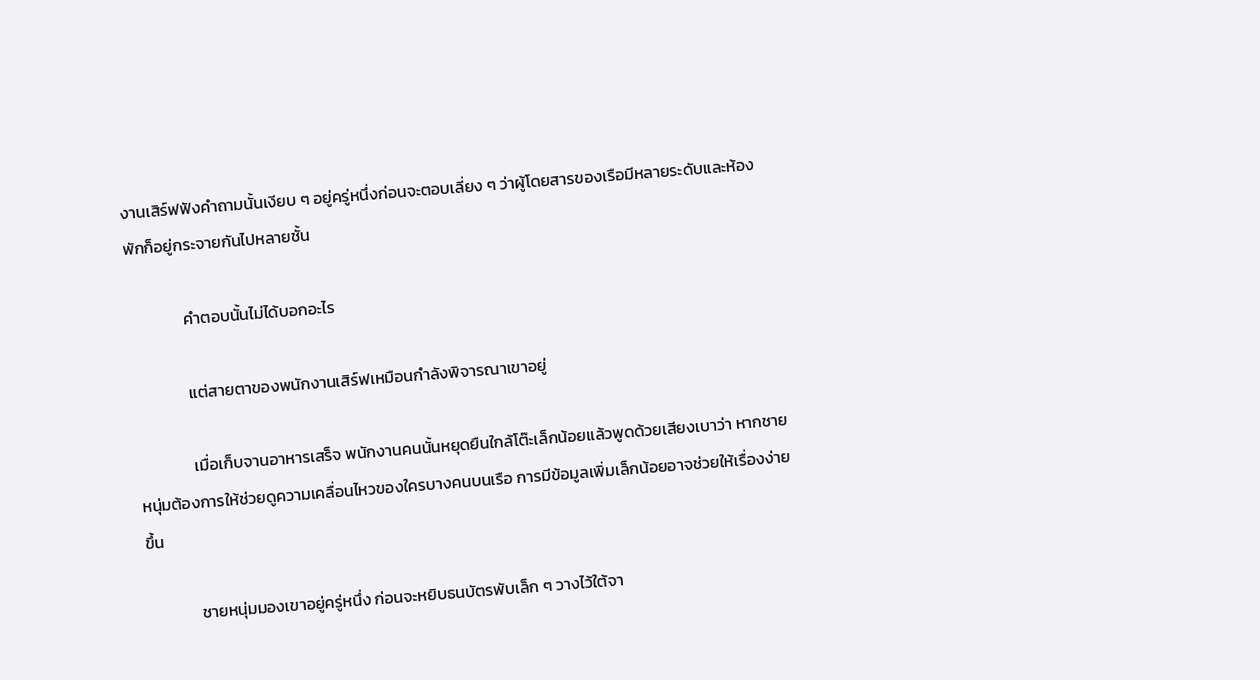งานเสิร์ฟฟังคำถามนั้นเงียบ ๆ อยู่ครู่หนึ่งก่อนจะตอบเลี่ยง ๆ ว่าผู้โดยสารของเรือมีหลายระดับและห้องพักก็อยู่กระจายกันไปหลายชั้น

               คำตอบนั้นไม่ได้บอกอะไร

               แต่สายตาของพนักงานเสิร์ฟเหมือนกำลังพิจารณาเขาอยู่

               เมื่อเก็บจานอาหารเสร็จ พนักงานคนนั้นหยุดยืนใกล้โต๊ะเล็กน้อยแล้วพูดด้วยเสียงเบาว่า หากชายหนุ่มต้องการให้ช่วยดูความเคลื่อนไหวของใครบางคนบนเรือ การมีข้อมูลเพิ่มเล็กน้อยอาจช่วยให้เรื่องง่ายขึ้น

              ชายหนุ่มมองเขาอยู่ครู่หนึ่ง ก่อนจะหยิบธนบัตรพับเล็ก ๆ วางไว้ใต้จา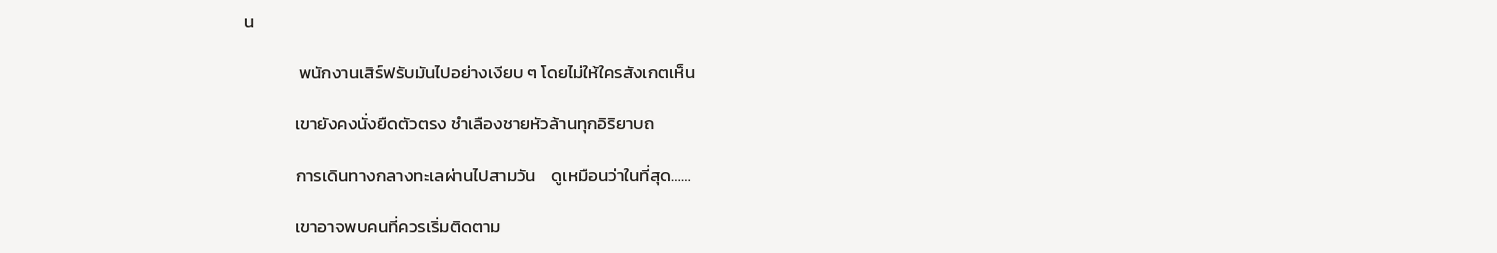น

              พนักงานเสิร์ฟรับมันไปอย่างเงียบ ๆ โดยไม่ให้ใครสังเกตเห็น

             เขายังคงนั่งยืดตัวตรง ชำเลืองชายหัวล้านทุกอิริยาบถ

             การเดินทางกลางทะเลผ่านไปสามวัน    ดูเหมือนว่าในที่สุด……

             เขาอาจพบคนที่ควรเริ่มติดตาม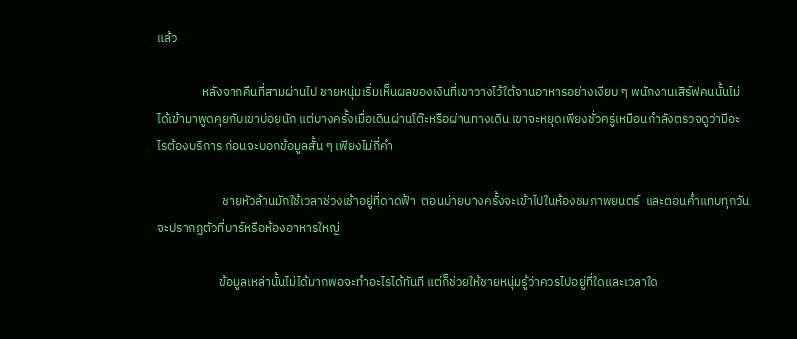แล้ว

                หลังจากคืนที่สามผ่านไป ชายหนุ่มเริ่มเห็นผลของเงินที่เขาวางไว้ใต้จานอาหารอย่างเงียบ ๆ พนักงานเสิร์ฟคนนั้นไม่ได้เข้ามาพูดคุยกับเขาบ่อยนัก แต่บางครั้งเมื่อเดินผ่านโต๊ะหรือผ่านทางเดิน เขาจะหยุดเพียงชั่วครู่เหมือนกำลังตรวจดูว่ามีอะไรต้องบริการ ก่อนจะบอกข้อมูลสั้น ๆ เพียงไม่กี่คำ

                       ชายหัวล้านมักใช้เวลาช่วงเช้าอยู่ที่ดาดฟ้า  ตอนบ่ายบางครั้งจะเข้าไปในห้องชมภาพยนตร์  และตอนค่ำแทบทุกวันจะปรากฏตัวที่บาร์หรือห้องอาหารใหญ่

                      ข้อมูลเหล่านั้นไม่ได้มากพอจะทำอะไรได้ทันที แต่ก็ช่วยให้ชายหนุ่มรู้ว่าควรไปอยู่ที่ใดและเวลาใด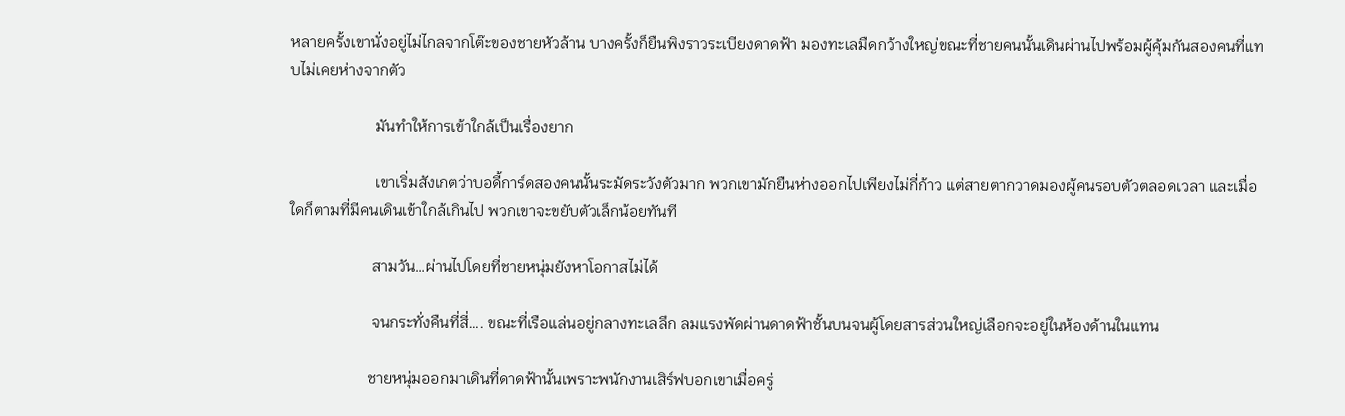หลายครั้งเขานั่งอยู่ไม่ไกลจากโต๊ะของชายหัวล้าน บางครั้งก็ยืนพิงราวระเบียงดาดฟ้า มองทะเลมืดกว้างใหญ่ขณะที่ชายคนนั้นเดินผ่านไปพร้อมผู้คุ้มกันสองคนที่แทบไม่เคยห่างจากตัว

                      มันทำให้การเข้าใกล้เป็นเรื่องยาก

                      เขาเริ่มสังเกตว่าบอดี้การ์ดสองคนนั้นระมัดระวังตัวมาก พวกเขามักยืนห่างออกไปเพียงไม่กี่ก้าว แต่สายตากวาดมองผู้คนรอบตัวตลอดเวลา และเมื่อใดก็ตามที่มีคนเดินเข้าใกล้เกินไป พวกเขาจะขยับตัวเล็กน้อยทันที

                     สามวัน…ผ่านไปโดยที่ชายหนุ่มยังหาโอกาสไม่ได้

                     จนกระทั่งคืนที่สี่…. ขณะที่เรือแล่นอยู่กลางทะเลลึก ลมแรงพัดผ่านดาดฟ้าชั้นบนจนผู้โดยสารส่วนใหญ่เลือกจะอยู่ในห้องด้านในแทน

                    ชายหนุ่มออกมาเดินที่ดาดฟ้านั้นเพราะพนักงานเสิร์ฟบอกเขาเมื่อครู่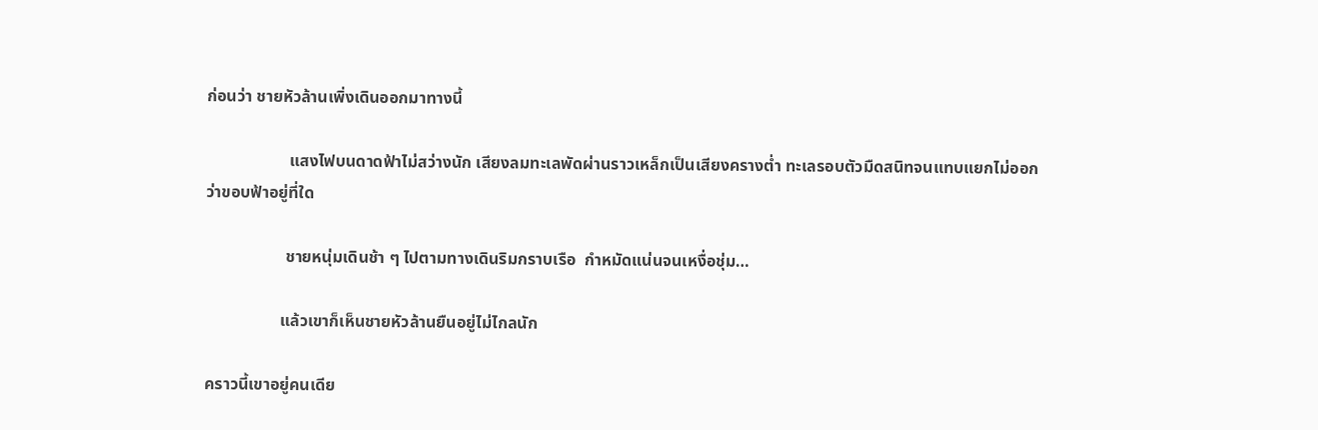ก่อนว่า ชายหัวล้านเพิ่งเดินออกมาทางนี้

                    แสงไฟบนดาดฟ้าไม่สว่างนัก เสียงลมทะเลพัดผ่านราวเหล็กเป็นเสียงครางต่ำ ทะเลรอบตัวมืดสนิทจนแทบแยกไม่ออกว่าขอบฟ้าอยู่ที่ใด

                   ชายหนุ่มเดินช้า ๆ ไปตามทางเดินริมกราบเรือ  กำหมัดแน่นจนเหงื่อชุ่ม…

                  แล้วเขาก็เห็นชายหัวล้านยืนอยู่ไม่ไกลนัก

คราวนี้เขาอยู่คนเดีย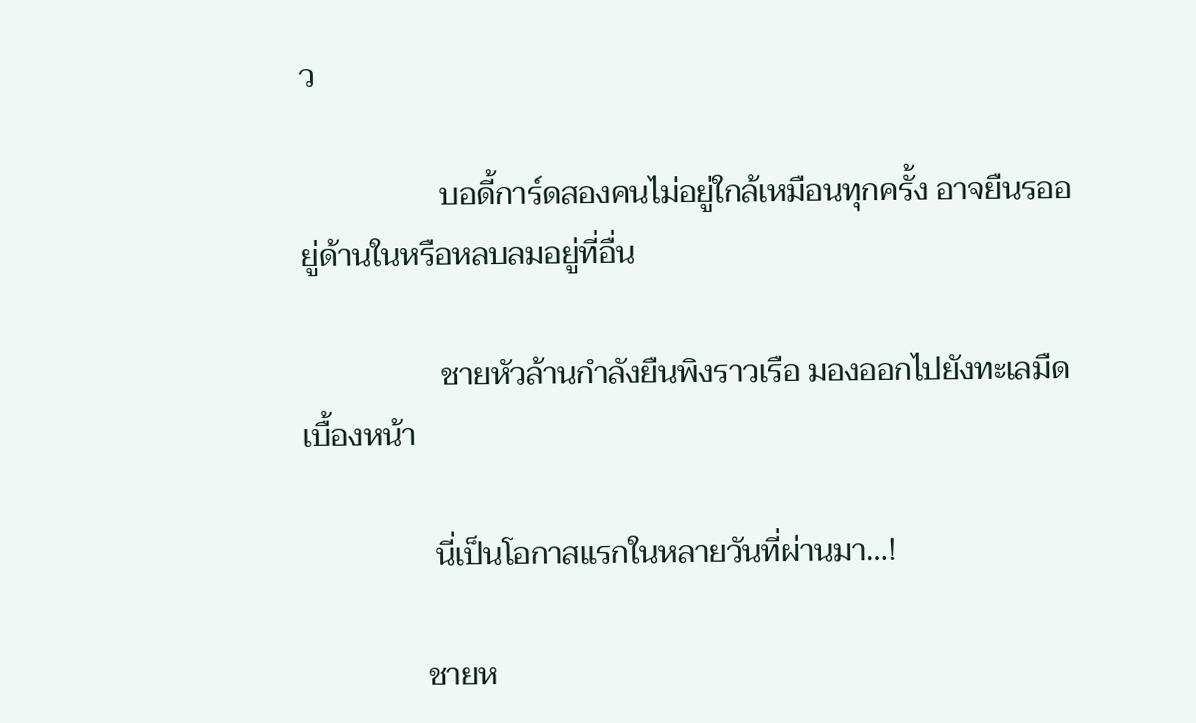ว

                  บอดี้การ์ดสองคนไม่อยู่ใกล้เหมือนทุกครั้ง อาจยืนรออยู่ด้านในหรือหลบลมอยู่ที่อื่น

                  ชายหัวล้านกำลังยืนพิงราวเรือ มองออกไปยังทะเลมืดเบื้องหน้า

                 นี่เป็นโอกาสแรกในหลายวันที่ผ่านมา…!

                ชายห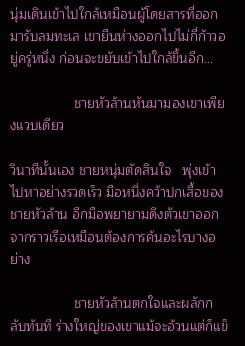นุ่มเดินเข้าไปใกล้เหมือนผู้โดยสารที่ออกมารับลมทะเล เขายืนห่างออกไปไม่กี่ก้าวอยู่ครู่หนึ่ง ก่อนจะขยับเข้าไปใกล้ขึ้นอีก…

                 ชายหัวล้านหันมามองเขาเพียงแวบเดียว

วินาทีนั้นเอง ชายหนุ่มตัดสินใจ   พุ่งเข้าไปหาอย่างรวดเร็ว มือหนึ่งคว้าปกเสื้อของชายหัวล้าน อีกมือพยายามดึงตัวเขาออกจากราวเรือเหมือนต้องการค้นอะไรบางอย่าง

                 ชายหัวล้านตกใจและผลักกลับทันที ร่างใหญ่ของเขาแม้จะอ้วนแต่ก็แข็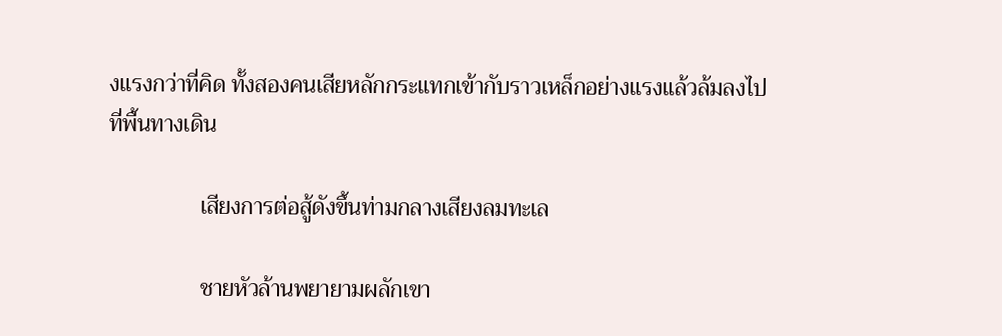งแรงกว่าที่คิด ทั้งสองคนเสียหลักกระแทกเข้ากับราวเหล็กอย่างแรงแล้วล้มลงไปที่พื้นทางเดิน

                เสียงการต่อสู้ดังขึ้นท่ามกลางเสียงลมทะเล

                ชายหัวล้านพยายามผลักเขา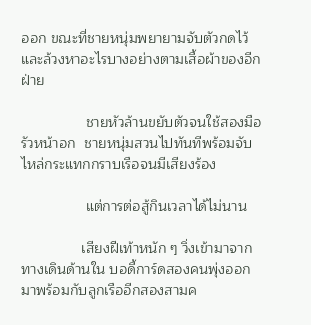ออก ขณะที่ชายหนุ่มพยายามจับตัวกดไว้ และล้วงหาอะไรบางอย่างตามเสื้อผ้าของอีกฝ่าย

                ชายหัวล้านขยับตัวจนใช้สองมือรัวหน้าอก  ชายหนุ่มสวนไปทันทีพร้อมจับไหล่กระแทกกราบเรือจนมีเสียงร้อง

                แต่การต่อสู้กินเวลาได้ไม่นาน

               เสียงฝีเท้าหนัก ๆ วิ่งเข้ามาจากทางเดินด้านใน บอดี้การ์ดสองคนพุ่งออกมาพร้อมกับลูกเรืออีกสองสามค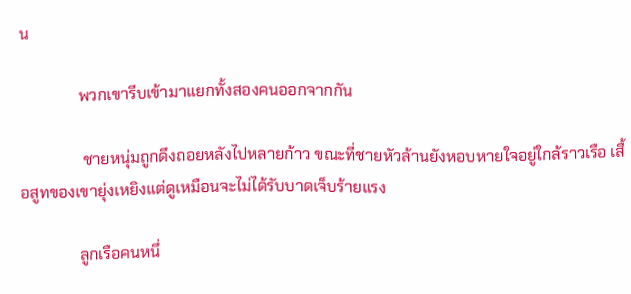น

               พวกเขารีบเข้ามาแยกทั้งสองคนออกจากกัน

                ชายหนุ่มถูกดึงถอยหลังไปหลายก้าว ขณะที่ชายหัวล้านยังหอบหายใจอยู่ใกล้ราวเรือ เสื้อสูทของเขายุ่งเหยิงแต่ดูเหมือนจะไม่ได้รับบาดเจ็บร้ายแรง

               ลูกเรือคนหนึ่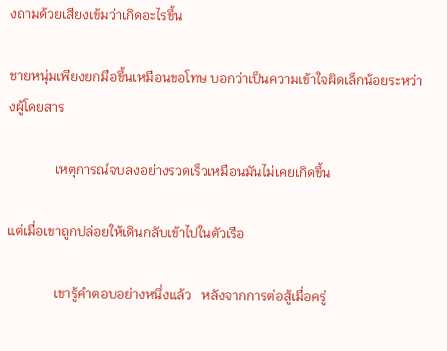งถามด้วยเสียงเข้มว่าเกิดอะไรขึ้น

ชายหนุ่มเพียงยกมือขึ้นเหมือนขอโทษ บอกว่าเป็นความเข้าใจผิดเล็กน้อยระหว่างผู้โดยสาร

              เหตุการณ์จบลงอย่างรวดเร็วเหมือนมันไม่เคยเกิดขึ้น

แต่เมื่อเขาถูกปล่อยให้เดินกลับเข้าไปในตัวเรือ

              เขารู้คำตอบอย่างหนึ่งแล้ว   หลังจากการต่อสู้เมื่อครู่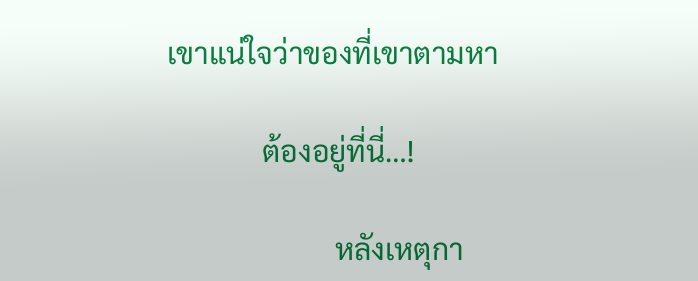เขาแน่ใจว่าของที่เขาตามหา

             ต้องอยู่ที่นี่…!

                       หลังเหตุกา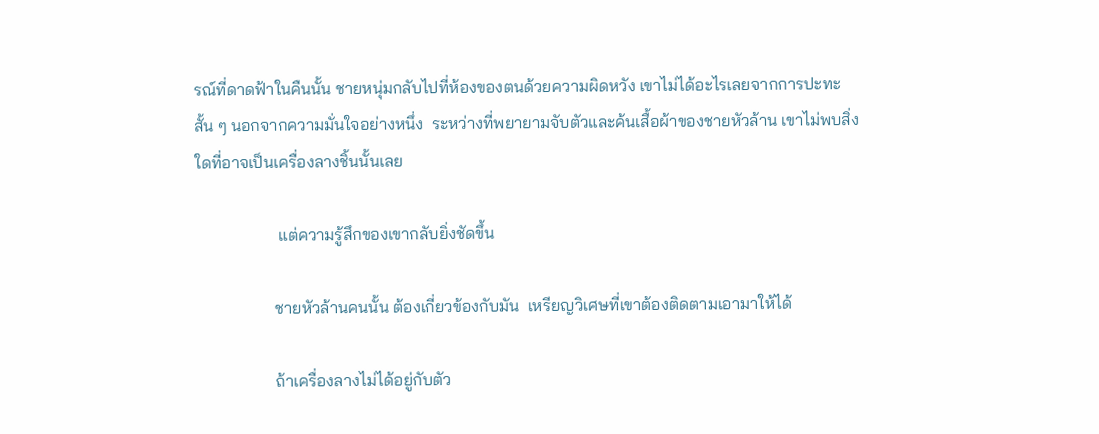รณ์ที่ดาดฟ้าในคืนนั้น ชายหนุ่มกลับไปที่ห้องของตนด้วยความผิดหวัง เขาไม่ได้อะไรเลยจากการปะทะสั้น ๆ นอกจากความมั่นใจอย่างหนึ่ง  ระหว่างที่พยายามจับตัวและค้นเสื้อผ้าของชายหัวล้าน เขาไม่พบสิ่งใดที่อาจเป็นเครื่องลางชิ้นนั้นเลย

                    แต่ความรู้สึกของเขากลับยิ่งชัดขึ้น

                   ชายหัวล้านคนนั้น ต้องเกี่ยวข้องกับมัน  เหรียญวิเศษที่เขาต้องติดตามเอามาให้ได้

                   ถ้าเครื่องลางไม่ได้อยู่กับตัว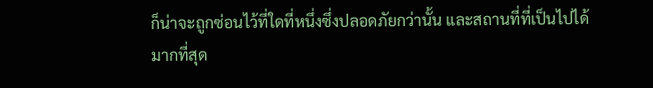ก็น่าจะถูกซ่อนไว้ที่ใดที่หนึ่งซึ่งปลอดภัยกว่านั้น และสถานที่ที่เป็นไปได้มากที่สุด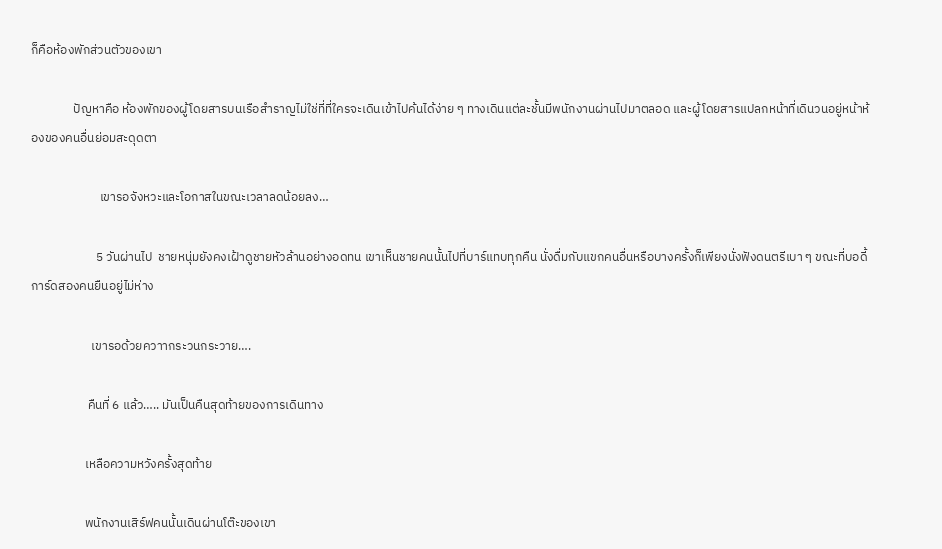ก็คือห้องพักส่วนตัวของเขา

               ปัญหาคือ ห้องพักของผู้โดยสารบนเรือสำราญไม่ใช่ที่ที่ใครจะเดินเข้าไปค้นได้ง่าย ๆ ทางเดินแต่ละชั้นมีพนักงานผ่านไปมาตลอด และผู้โดยสารแปลกหน้าที่เดินวนอยู่หน้าห้องของคนอื่นย่อมสะดุดตา

                        เขารอจังหวะและโอกาสในขณะเวลาลดน้อยลง…

                       5 วันผ่านไป  ชายหนุ่มยังคงเฝ้าดูชายหัวล้านอย่างอดทน เขาเห็นชายคนนั้นไปที่บาร์แทบทุกคืน นั่งดื่มกับแขกคนอื่นหรือบางครั้งก็เพียงนั่งฟังดนตรีเบา ๆ ขณะที่บอดี้การ์ดสองคนยืนอยู่ไม่ห่าง

                     เขารอด้วยควาากระวนกระวาย….

                    คืนที่ 6 แล้ว….. มันเป็นคืนสุดท้ายของการเดินทาง

                   เหลือความหวังครั้งสุดท้าย

                   พนักงานเสิร์ฟคนนั้นเดินผ่านโต๊ะของเขา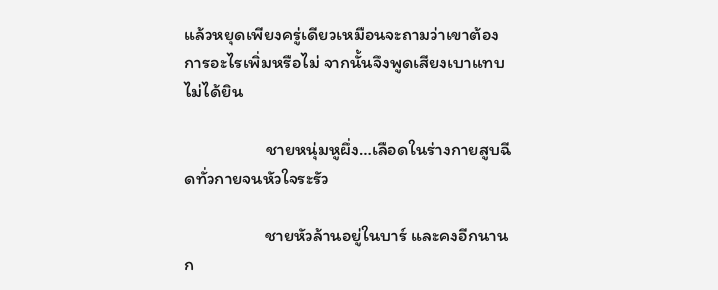แล้วหยุดเพียงครู่เดียวเหมือนจะถามว่าเขาต้องการอะไรเพิ่มหรือไม่ จากนั้นจึงพูดเสียงเบาแทบไม่ได้ยิน

                    ชายหนุ่มหูผึ่ง…เลือดในร่างกายสูบฉีดทั่วกายจนหัวใจระรัว

                    ชายหัวล้านอยู่ในบาร์ และคงอีกนานก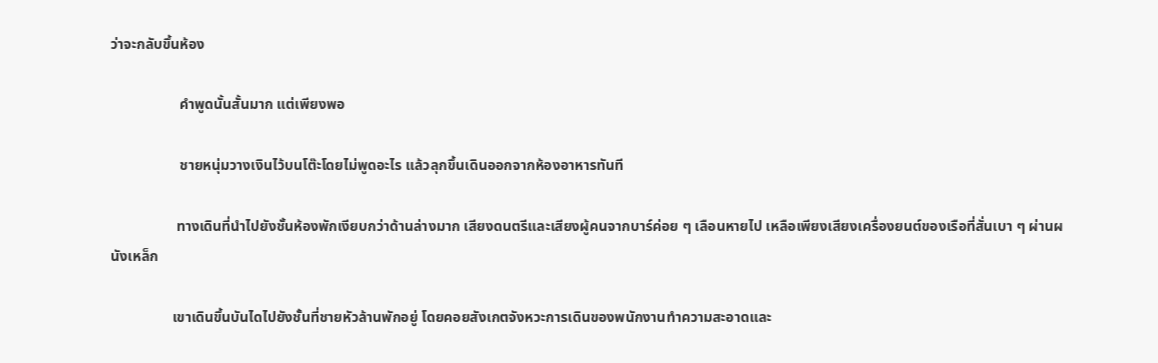ว่าจะกลับขึ้นห้อง

                   คำพูดนั้นสั้นมาก แต่เพียงพอ

                   ชายหนุ่มวางเงินไว้บนโต๊ะโดยไม่พูดอะไร แล้วลุกขึ้นเดินออกจากห้องอาหารทันที

                  ทางเดินที่นำไปยังชั้นห้องพักเงียบกว่าด้านล่างมาก เสียงดนตรีและเสียงผู้คนจากบาร์ค่อย ๆ เลือนหายไป เหลือเพียงเสียงเครื่องยนต์ของเรือที่สั่นเบา ๆ ผ่านผนังเหล็ก

                 เขาเดินขึ้นบันไดไปยังชั้นที่ชายหัวล้านพักอยู่ โดยคอยสังเกตจังหวะการเดินของพนักงานทำความสะอาดและ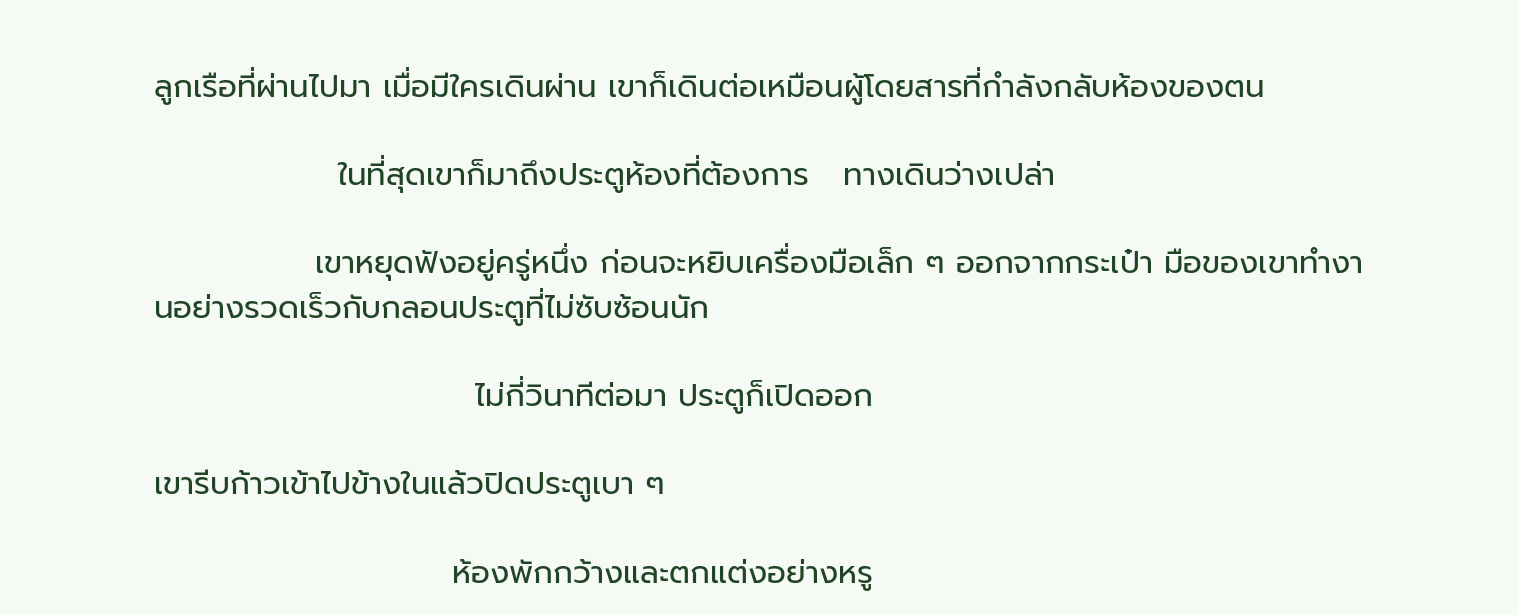ลูกเรือที่ผ่านไปมา เมื่อมีใครเดินผ่าน เขาก็เดินต่อเหมือนผู้โดยสารที่กำลังกลับห้องของตน

                ในที่สุดเขาก็มาถึงประตูห้องที่ต้องการ   ทางเดินว่างเปล่า

              เขาหยุดฟังอยู่ครู่หนึ่ง ก่อนจะหยิบเครื่องมือเล็ก ๆ ออกจากกระเป๋า มือของเขาทำงานอย่างรวดเร็วกับกลอนประตูที่ไม่ซับซ้อนนัก

                            ไม่กี่วินาทีต่อมา ประตูก็เปิดออก

เขารีบก้าวเข้าไปข้างในแล้วปิดประตูเบา ๆ

                          ห้องพักกว้างและตกแต่งอย่างหรู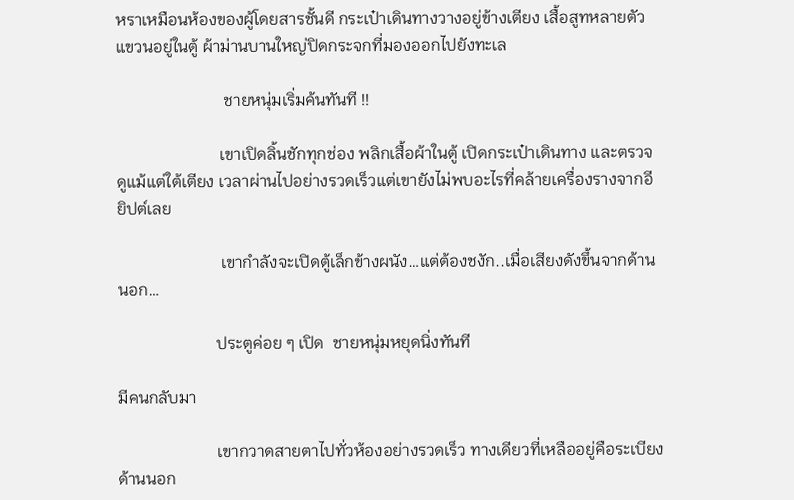หราเหมือนห้องของผู้โดยสารชั้นดี กระเป๋าเดินทางวางอยู่ข้างเตียง เสื้อสูทหลายตัวแขวนอยู่ในตู้ ผ้าม่านบานใหญ่ปิดกระจกที่มองออกไปยังทะเล

                          ชายหนุ่มเริ่มค้นทันที !!

                         เขาเปิดลิ้นชักทุกช่อง พลิกเสื้อผ้าในตู้ เปิดกระเป๋าเดินทาง และตรวจดูแม้แต่ใต้เตียง เวลาผ่านไปอย่างรวดเร็วแต่เขายังไม่พบอะไรที่คล้ายเครื่องรางจากอียิปต์เลย

                         เขากำลังจะเปิดตู้เล็กข้างผนัง…แต่ต้องชงัก..เมื่อเสียงดังขึ้นจากด้านนอก…

                        ประตูค่อย ๆ เปิด  ชายหนุ่มหยุดนิ่งทันที

มีคนกลับมา

                        เขากวาดสายตาไปทั่วห้องอย่างรวดเร็ว ทางเดียวที่เหลืออยู่คือระเบียงด้านนอก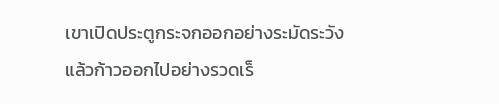เขาเปิดประตูกระจกออกอย่างระมัดระวังแล้วก้าวออกไปอย่างรวดเร็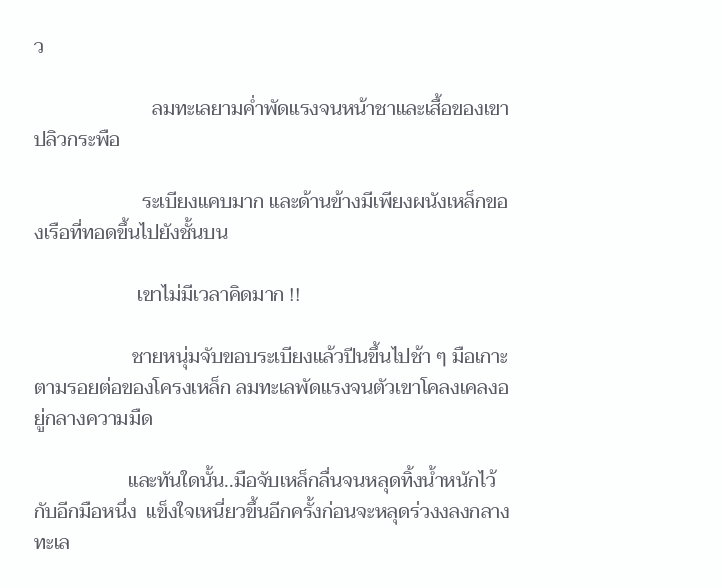ว

                        ลมทะเลยามค่ำพัดแรงจนหน้าชาและเสื้อของเขาปลิวกระพือ

                      ระเบียงแคบมาก และด้านข้างมีเพียงผนังเหล็กของเรือที่ทอดขึ้นไปยังชั้นบน

                     เขาไม่มีเวลาคิดมาก !!

                    ชายหนุ่มจับขอบระเบียงแล้วปีนขึ้นไปช้า ๆ มือเกาะตามรอยต่อของโครงเหล็ก ลมทะเลพัดแรงจนตัวเขาโคลงเคลงอยู่กลางความมืด

                   และทันใดนั้น..มือจับเหล็กลื่นจนหลุดทิ้งน้ำหนักไว้กับอีกมือหนึ่ง  แข็งใจเหนี่ยวขึ้นอีกครั้งก่อนจะหลุดร่วงงลงกลางทะเล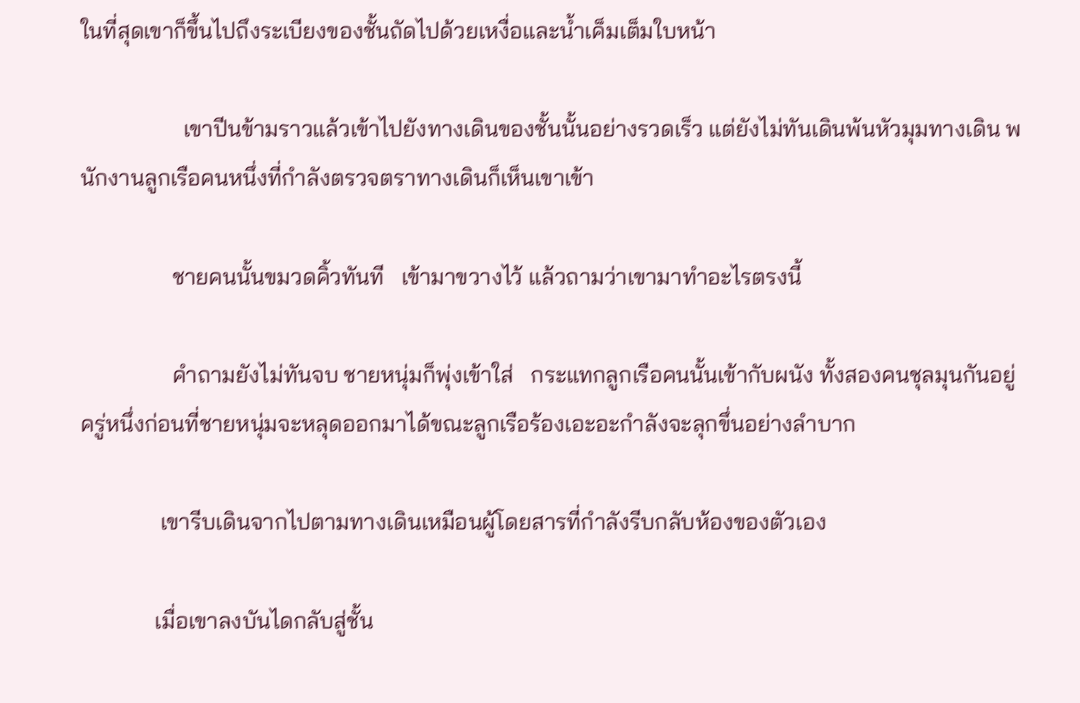ในที่สุดเขาก็ขึ้นไปถึงระเบียงของชั้นถัดไปด้วยเหงื่อและน้ำเค็มเต็มใบหน้า

                  เขาปีนข้ามราวแล้วเข้าไปยังทางเดินของชั้นนั้นอย่างรวดเร็ว แต่ยังไม่ทันเดินพ้นหัวมุมทางเดิน พนักงานลูกเรือคนหนึ่งที่กำลังตรวจตราทางเดินก็เห็นเขาเข้า

                ชายคนนั้นขมวดคิ้วทันที   เข้ามาขวางไว้ แล้วถามว่าเขามาทำอะไรตรงนี้

                คำถามยังไม่ทันจบ ชายหนุ่มก็พุ่งเข้าใส่   กระแทกลูกเรือคนนั้นเข้ากับผนัง ทั้งสองคนชุลมุนกันอยู่ครู่หนึ่งก่อนที่ชายหนุ่มจะหลุดออกมาได้ขณะลูกเรือร้องเอะอะกำลังจะลุกขึ่นอย่างลำบาก

              เขารีบเดินจากไปตามทางเดินเหมือนผู้โดยสารที่กำลังรีบกลับห้องของตัวเอง

             เมื่อเขาลงบันไดกลับสู่ชั้น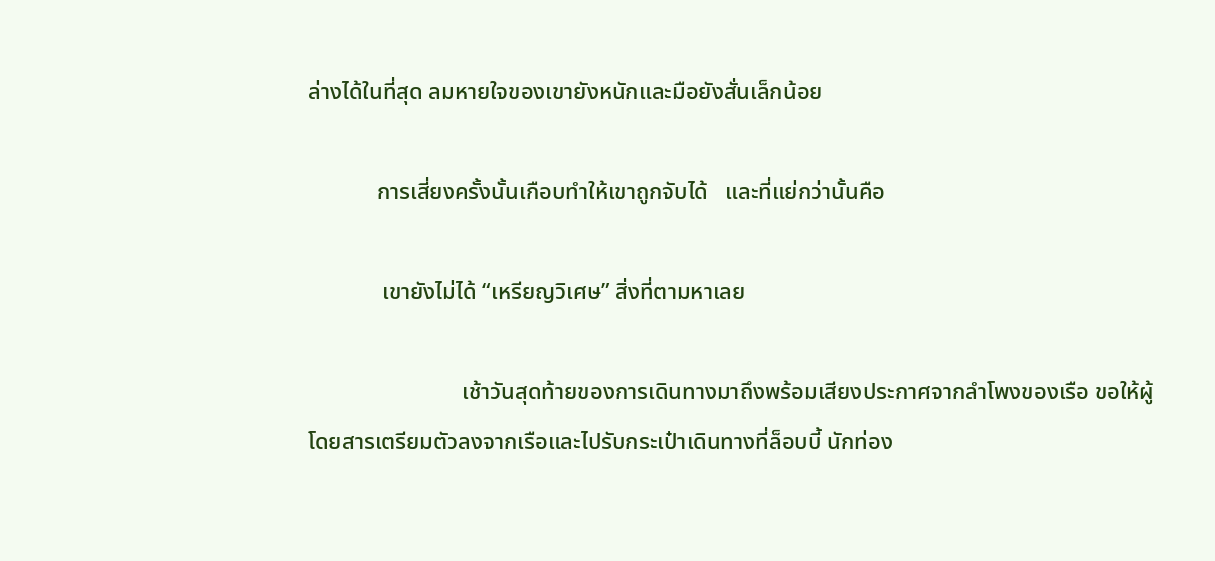ล่างได้ในที่สุด ลมหายใจของเขายังหนักและมือยังสั่นเล็กน้อย

            การเสี่ยงครั้งนั้นเกือบทำให้เขาถูกจับได้   และที่แย่กว่านั้นคือ

             เขายังไม่ได้ “เหรียญวิเศษ” สิ่งที่ตามหาเลย

                           เช้าวันสุดท้ายของการเดินทางมาถึงพร้อมเสียงประกาศจากลำโพงของเรือ ขอให้ผู้โดยสารเตรียมตัวลงจากเรือและไปรับกระเป๋าเดินทางที่ล็อบบี้ นักท่อง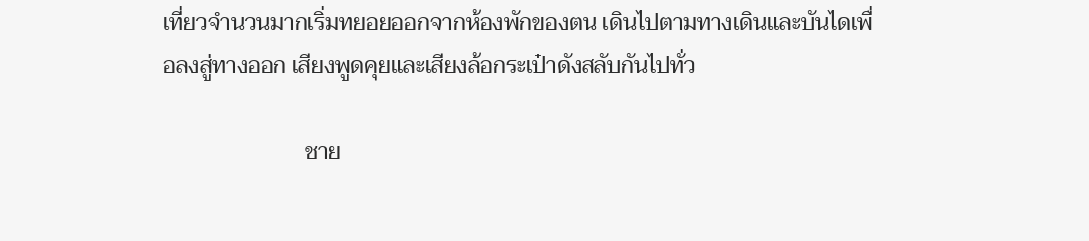เที่ยวจำนวนมากเริ่มทยอยออกจากห้องพักของตน เดินไปตามทางเดินและบันไดเพื่อลงสู่ทางออก เสียงพูดคุยและเสียงล้อกระเป๋าดังสลับกันไปทั่ว

                         ชาย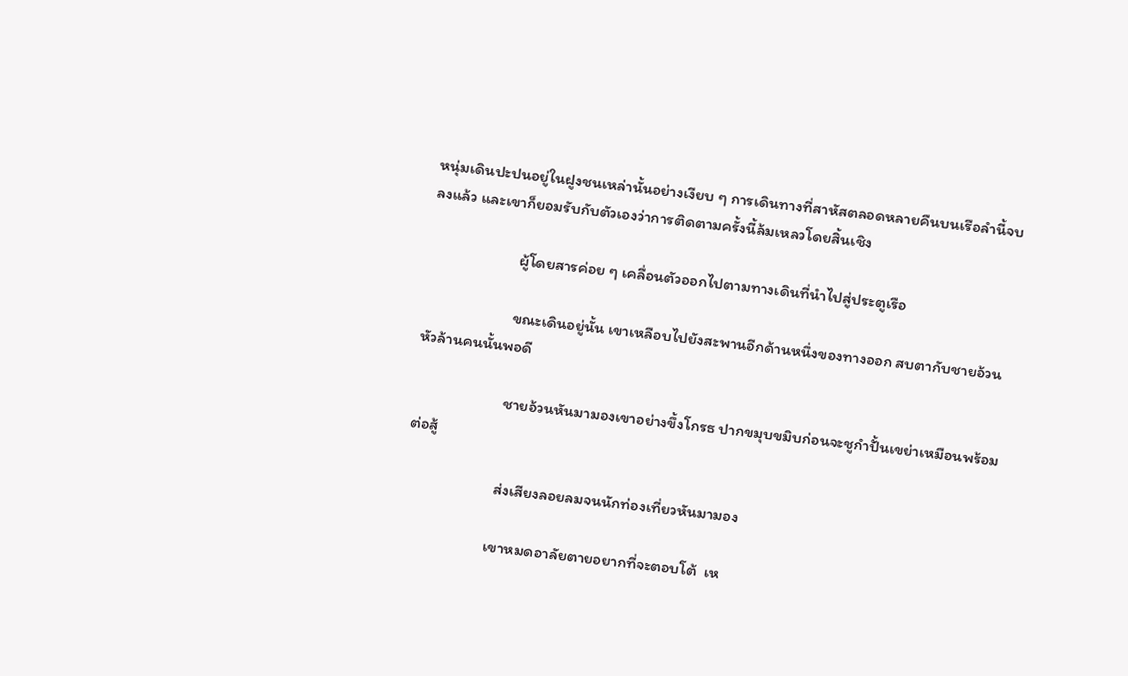หนุ่มเดินปะปนอยู่ในฝูงชนเหล่านั้นอย่างเงียบ ๆ การเดินทางที่สาหัสตลอดหลายคืนบนเรือลำนี้จบลงแล้ว และเขาก็ยอมรับกับตัวเองว่าการติดตามครั้งนี้ล้มเหลวโดยสิ้นเชิง

                         ผู้โดยสารค่อย ๆ เคลื่อนตัวออกไปตามทางเดินที่นำไปสู่ประตูเรือ

                         ขณะเดินอยู่นั้น เขาเหลือบไปยังสะพานอีกด้านหนึ่งของทางออก สบตากับชายอ้วนหัวล้านคนนั้นพอดี

                         ชายอ้วนหันมามองเขาอย่างขึ้งโกรธ ปากขมุบขมิบก่อนจะชูกำปั้นเขย่าเหมือนพร้อมต่อสู้

                         ส่งเสียงลอยลมจนนักท่องเที่ยวหันมามอง

                        เขาหมดอาลัยตายอยากที่จะตอบโต้  เห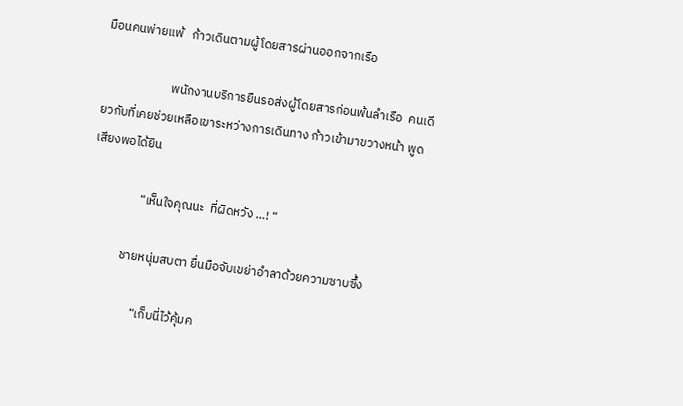มือนคนพ่ายแพ้   ก้าวเดินตามผู้โดยสารผ่านออกจากเรือ

                        พนักงานบริการยืนรอส่งผู้โดยสารก่อนพ้นลำเรือ  คนเดียวกับที่เคยช่วยเหลือเขาระหว่างการเดินทาง ก้าวเข้ามาขวางหน้า พูดเสียงพอได้ยิน

                  “เห็นใจคุณนะ  ที่ผิดหวัง …! “

             ชายหนุ่มสบตา ยื่นมือจับเขย่าอำลาด้วยความซาบซึ้ง

                   “เก็บนี่ไว้คุ้มค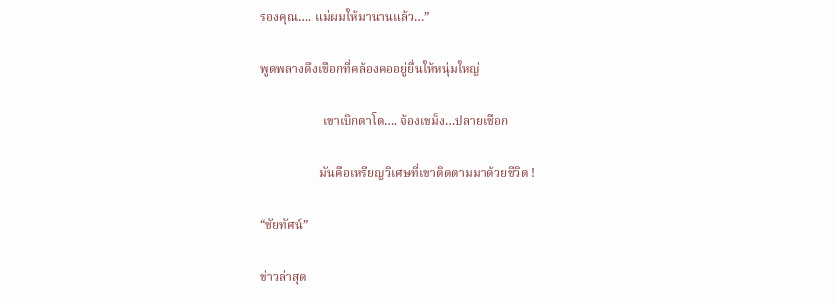รองคุณ…. แม่ผมให้มานานแล้ว…”

พูดพลางดึงเชือกที่คล้องคออยู่ยื่นให้หนุ่มใหญ่

                    เขาเบิกตาโต…. จ้องเขม็ง…ปลายเชือก

                   มันคือเหรียญวิเศษที่เขาติดตามมาด้วยชีวิต !

“ชัยทัศน์”

ข่าวล่าสุด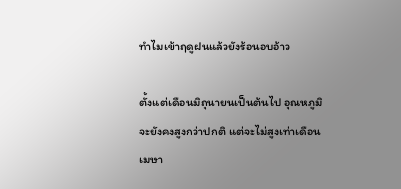ทำไมเข้าฤดูฝนแล้วยังร้อนอบอ้าว

ตั้งแต่เดือนมิถุนายนเป็นต้นไป อุณหภูมิจะยังคงสูงกว่าปกติ แต่จะไม่สูงเท่าเดือนเมษา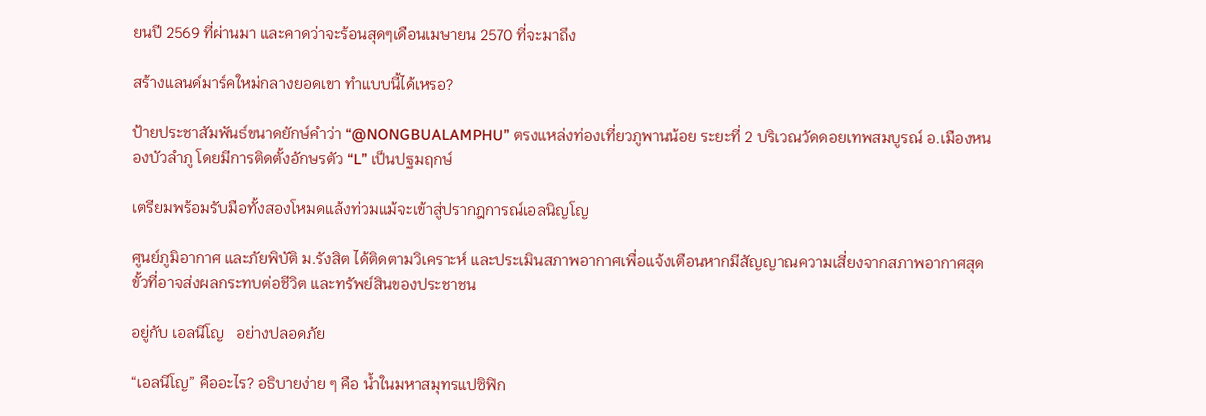ยนปี 2569 ที่ผ่านมา และคาดว่าจะร้อนสุดๆเดือนเมษายน 2570 ที่จะมาถึง

สร้างแลนด์มาร์คใหม่กลางยอดเขา ทำแบบนี้ได้เหรอ?

ป้ายประชาสัมพันธ์ขนาดยักษ์คำว่า “@NONGBUALAMPHU” ตรงแหล่งท่องเที่ยวภูพานน้อย ระยะที่ 2 บริเวณวัดดอยเทพสมบูรณ์ อ.เมืองหนองบัวลำภู โดยมีการติดตั้งอักษรตัว “L” เป็นปฐมฤกษ์

เตรียมพร้อมรับมือทั้งสองโหมดแล้งท่วมแม้จะเข้าสู่ปรากฎการณ์เอลนิญโญ

ศูนย์ภูมิอากาศ และภัยพิบัติ ม.รังสิต ได้ติดตามวิเคราะห์ และประเมินสภาพอากาศเพื่อแจ้งเตือนหากมีสัญญาณความเสี่ยงจากสภาพอากาศสุดขั้วที่อาจส่งผลกระทบต่อชีวิต และทรัพย์สินของประชาชน

อยู่กับ เอลนีโญ   อย่างปลอดภัย

“เอลนีโญ” คืออะไร? อธิบายง่าย ๆ คือ น้ำในมหาสมุทรแปซิฟิก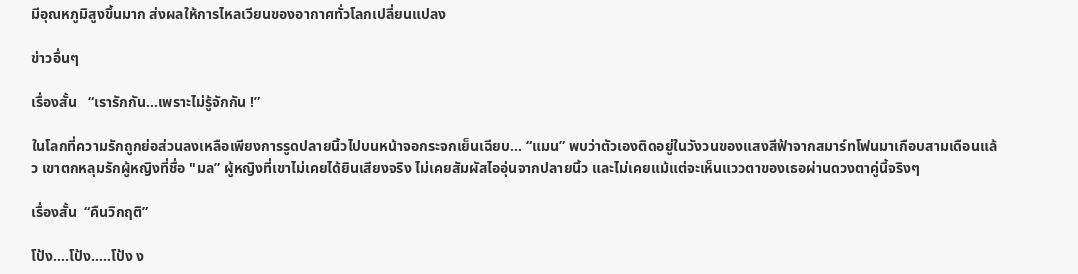มีอุณหภูมิสูงขึ้นมาก ส่งผลให้การไหลเวียนของอากาศทั่วโลกเปลี่ยนแปลง

ข่าวอื่นๆ

เรื่องสั้น   “เรารักกัน…เพราะไม่รู้จักกัน !”

ในโลกที่ความรักถูกย่อส่วนลงเหลือเพียงการรูดปลายนิ้วไปบนหน้าจอกระจกเย็นเฉียบ… “แมน” พบว่าตัวเองติดอยู่ในวังวนของแสงสีฟ้าจากสมาร์ทโฟนมาเกือบสามเดือนแล้ว เขาตกหลุมรักผู้หญิงที่ชื่อ "มล” ผู้หญิงที่เขาไม่เคยได้ยินเสียงจริง ไม่เคยสัมผัสไออุ่นจากปลายนิ้ว และไม่เคยแม้แต่จะเห็นแววตาของเธอผ่านดวงตาคู่นี้จริงๆ

เรื่องสั้น  “คืนวิกฤติ”

โป้ง….โป้ง…..โป้ง ง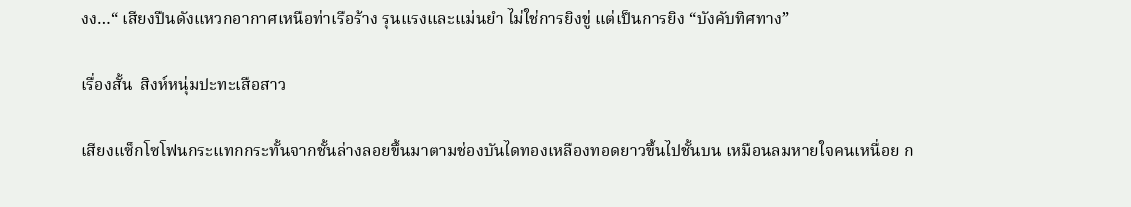งง…“ เสียงปืนดังแหวกอากาศเหนือท่าเรือร้าง รุนแรงและแม่นยำ ไม่ใช่การยิงขู่ แต่เป็นการยิง “บังคับทิศทาง”

เรื่องสั้น  สิงห์หนุ่มปะทะเสือสาว

เสียงแซ็กโซโฟนกระแทกกระทั้นจากชั้นล่างลอยขึ้นมาตามช่องบันไดทองเหลืองทอดยาวขึ้นไปชั้นบน เหมือนลมหายใจคนเหนื่อย ก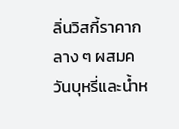ลิ่นวิสกี้ราคากลาง ๆ ผสมควันบุหรี่และน้ำห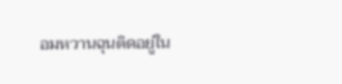อมหวานฉุนติดอยู่ใน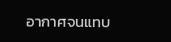อากาศจนแทบ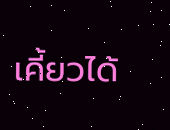เคี้ยวได้